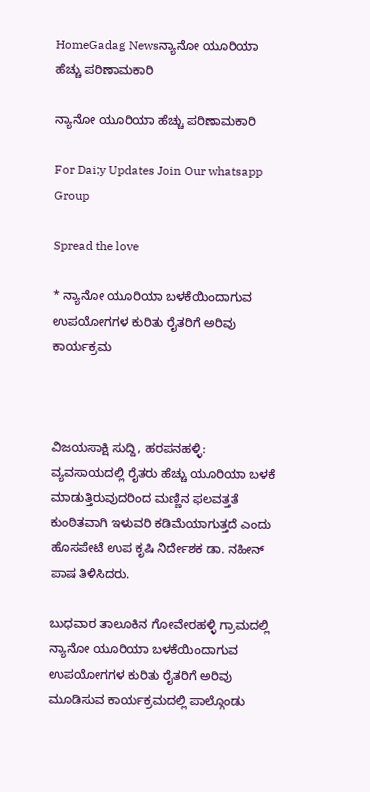HomeGadag Newsನ್ಯಾನೋ ಯೂರಿಯಾ ಹೆಚ್ಚು ಪರಿಣಾಮಕಾರಿ

ನ್ಯಾನೋ ಯೂರಿಯಾ ಹೆಚ್ಚು ಪರಿಣಾಮಕಾರಿ

For Dai;y Updates Join Our whatsapp Group

Spread the love

* ನ್ಯಾನೋ ಯೂರಿಯಾ ಬಳಕೆಯಿಂದಾಗುವ ಉಪಯೋಗಗಳ ಕುರಿತು ರೈತರಿಗೆ ಅರಿವು ಕಾರ್ಯಕ್ರಮ



ವಿಜಯಸಾಕ್ಷಿ ಸುದ್ದಿ, ಹರಪನಹಳ್ಳಿ: ವ್ಯವಸಾಯದಲ್ಲಿ ರೈತರು ಹೆಚ್ಚು ಯೂರಿಯಾ ಬಳಕೆ ಮಾಡುತ್ತಿರುವುದರಿಂದ ಮಣ್ಣಿನ ಫಲವತ್ತತೆ ಕುಂಠಿತವಾಗಿ ಇಳುವರಿ ಕಡಿಮೆಯಾಗುತ್ತದೆ ಎಂದು ಹೊಸಪೇಟೆ ಉಪ ಕೃಷಿ ನಿರ್ದೇಶಕ ಡಾ. ನಹೀನ್ ಪಾಷ ತಿಳಿಸಿದರು.

ಬುಧವಾರ ತಾಲೂಕಿನ ಗೋವೇರಹಳ್ಳಿ ಗ್ರಾಮದಲ್ಲಿ ನ್ಯಾನೋ ಯೂರಿಯಾ ಬಳಕೆಯಿಂದಾಗುವ ಉಪಯೋಗಗಳ ಕುರಿತು ರೈತರಿಗೆ ಅರಿವು ಮೂಡಿಸುವ ಕಾರ್ಯಕ್ರಮದಲ್ಲಿ ಪಾಲ್ಗೊಂಡು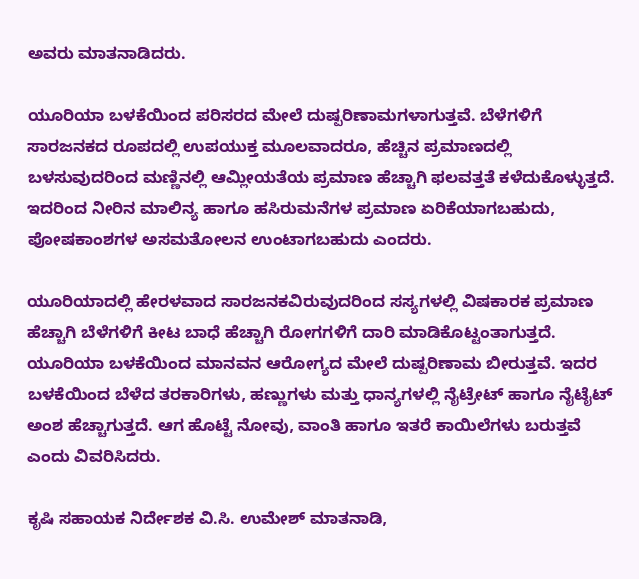ಅವರು ಮಾತನಾಡಿದರು.

ಯೂರಿಯಾ ಬಳಕೆಯಿಂದ ಪರಿಸರದ ಮೇಲೆ ದುಷ್ಪರಿಣಾಮಗಳಾಗುತ್ತವೆ. ಬೆಳೆಗಳಿಗೆ ಸಾರಜನಕದ ರೂಪದಲ್ಲಿ ಉಪಯುಕ್ತ ಮೂಲವಾದರೂ, ಹೆಚ್ಚಿನ ಪ್ರಮಾಣದಲ್ಲಿ ಬಳಸುವುದರಿಂದ ಮಣ್ಣಿನಲ್ಲಿ ಆಮ್ಲೀಯತೆಯ ಪ್ರಮಾಣ ಹೆಚ್ಚಾಗಿ ಫಲವತ್ತತೆ ಕಳೆದುಕೊಳ್ಳುತ್ತದೆ. ಇದರಿಂದ ನೀರಿನ ಮಾಲಿನ್ಯ ಹಾಗೂ ಹಸಿರುಮನೆಗಳ ಪ್ರಮಾಣ ಏರಿಕೆಯಾಗಬಹುದು, ಪೋಷಕಾಂಶಗಳ ಅಸಮತೋಲನ ಉಂಟಾಗಬಹುದು ಎಂದರು.

ಯೂರಿಯಾದಲ್ಲಿ ಹೇರಳವಾದ ಸಾರಜನಕವಿರುವುದರಿಂದ ಸಸ್ಯಗಳಲ್ಲಿ ವಿಷಕಾರಕ ಪ್ರಮಾಣ ಹೆಚ್ಚಾಗಿ ಬೆಳೆಗಳಿಗೆ ಕೀಟ ಬಾಧೆ ಹೆಚ್ಚಾಗಿ ರೋಗಗಳಿಗೆ ದಾರಿ ಮಾಡಿಕೊಟ್ಟಂತಾಗುತ್ತದೆ. ಯೂರಿಯಾ ಬಳಕೆಯಿಂದ ಮಾನವನ ಆರೋಗ್ಯದ ಮೇಲೆ ದುಷ್ಪರಿಣಾಮ ಬೀರುತ್ತವೆ. ಇದರ ಬಳಕೆಯಿಂದ ಬೆಳೆದ ತರಕಾರಿಗಳು, ಹಣ್ಣುಗಳು ಮತ್ತು ಧಾನ್ಯಗಳಲ್ಲಿ ನೈಟ್ರೇಟ್ ಹಾಗೂ ನೈಟೈಟ್ ಅಂಶ ಹೆಚ್ಚಾಗುತ್ತದೆ. ಆಗ ಹೊಟ್ಟೆ ನೋವು, ವಾಂತಿ ಹಾಗೂ ಇತರೆ ಕಾಯಿಲೆಗಳು ಬರುತ್ತವೆ ಎಂದು ವಿವರಿಸಿದರು.

ಕೃಷಿ ಸಹಾಯಕ ನಿರ್ದೇಶಕ ವಿ.ಸಿ. ಉಮೇಶ್ ಮಾತನಾಡಿ,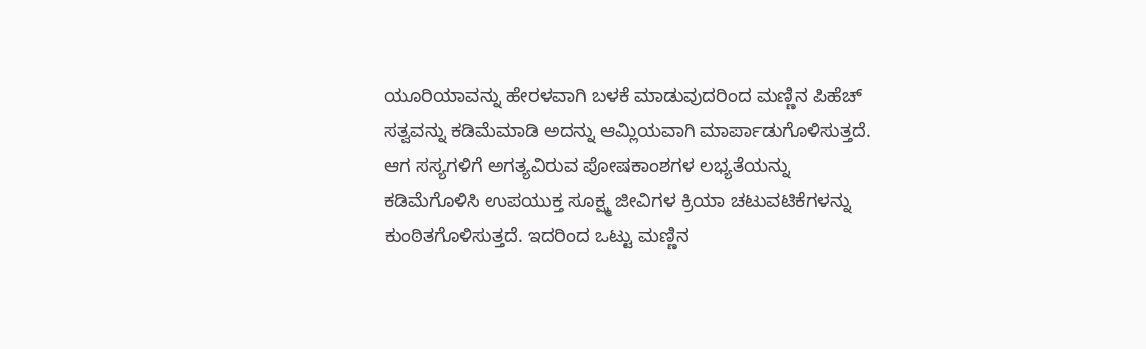ಯೂರಿಯಾವನ್ನು ಹೇರಳವಾಗಿ ಬಳಕೆ ಮಾಡುವುದರಿಂದ ಮಣ್ಣಿನ ಪಿಹೆಚ್ ಸತ್ವವನ್ನು ಕಡಿಮೆಮಾಡಿ ಅದನ್ನು ಆಮ್ಲಿಯವಾಗಿ ಮಾರ್ಪಾಡುಗೊಳಿಸುತ್ತದೆ. ಆಗ ಸಸ್ಯಗಳಿಗೆ ಅಗತ್ಯವಿರುವ ಪೋಷಕಾಂಶಗಳ ಲಭ್ಯತೆಯನ್ನು ಕಡಿಮೆಗೊಳಿಸಿ ಉಪಯುಕ್ತ ಸೂಕ್ಷ್ಮ ಜೀವಿಗಳ ಕ್ರಿಯಾ ಚಟುವಟಿಕೆಗಳನ್ನು ಕುಂಠಿತಗೊಳಿಸುತ್ತದೆ. ಇದರಿಂದ ಒಟ್ಟು ಮಣ್ಣಿನ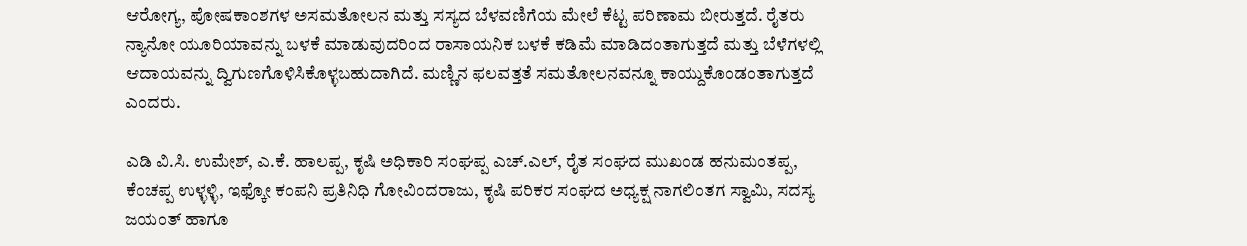ಆರೋಗ್ಯ, ಪೋಷಕಾಂಶಗಳ ಅಸಮತೋಲನ ಮತ್ತು ಸಸ್ಯದ ಬೆಳವಣಿಗೆಯ ಮೇಲೆ ಕೆಟ್ಟ ಪರಿಣಾಮ ಬೀರುತ್ತದೆ. ರೈತರು ನ್ಯಾನೋ ಯೂರಿಯಾವನ್ನು ಬಳಕೆ ಮಾಡುವುದರಿಂದ ರಾಸಾಯನಿಕ ಬಳಕೆ ಕಡಿಮೆ ಮಾಡಿದಂತಾಗುತ್ತದೆ ಮತ್ತು ಬೆಳೆಗಳಲ್ಲಿ ಆದಾಯವನ್ನು ದ್ವಿಗುಣಗೊಳಿಸಿಕೊಳ್ಳಬಹುದಾಗಿದೆ. ಮಣ್ಣಿನ ಫಲವತ್ತತೆ ಸಮತೋಲನವನ್ನೂ ಕಾಯ್ದುಕೊಂಡಂತಾಗುತ್ತದೆ ಎಂದರು.

ಎಡಿ ವಿ.ಸಿ. ಉಮೇಶ್, ಎ.ಕೆ. ಹಾಲಪ್ಪ, ಕೃಷಿ ಅಧಿಕಾರಿ ಸಂಘಪ್ಪ ಎಚ್.ಎಲ್, ರೈತ ಸಂಘದ ಮುಖಂಡ ಹನುಮಂತಪ್ಪ, ಕೆಂಚಪ್ಪ ಉಳ್ಳಳ್ಳಿ, ಇಫ್ಕೋ ಕಂಪನಿ ಪ್ರತಿನಿಧಿ ಗೋವಿಂದರಾಜು, ಕೃಷಿ ಪರಿಕರ ಸಂಘದ ಅಧ್ಯಕ್ಷ ನಾಗಲಿಂತಗ ಸ್ವಾಮಿ, ಸದಸ್ಯ ಜಯಂತ್ ಹಾಗೂ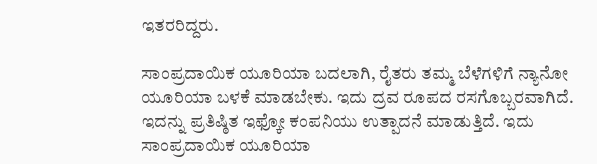ಇತರರಿದ್ದರು.

ಸಾಂಪ್ರದಾಯಿಕ ಯೂರಿಯಾ ಬದಲಾಗಿ, ರೈತರು ತಮ್ಮ ಬೆಳೆಗಳಿಗೆ ನ್ಯಾನೋ ಯೂರಿಯಾ ಬಳಕೆ ಮಾಡಬೇಕು. ಇದು ದ್ರವ ರೂಪದ ರಸಗೊಬ್ಬರವಾಗಿದೆ. ಇದನ್ನು ಪ್ರತಿಷ್ಠಿತ ಇಫ್ಕೋ ಕಂಪನಿಯು ಉತ್ಪಾದನೆ ಮಾಡುತ್ತಿದೆ. ಇದು ಸಾಂಪ್ರದಾಯಿಕ ಯೂರಿಯಾ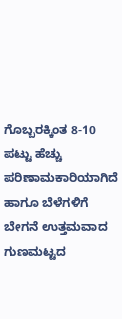ಗೊಬ್ಬರಕ್ಕಿಂತ 8-10 ಪಟ್ಟು ಹೆಚ್ಚು ಪರಿಣಾಮಕಾರಿಯಾಗಿದೆ ಹಾಗೂ ಬೆಳೆಗಳಿಗೆ ಬೇಗನೆ ಉತ್ತಮವಾದ ಗುಣಮಟ್ಟದ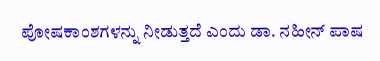ಪೋಷಕಾಂಶಗಳನ್ನು ನೀಡುತ್ತದೆ ಎಂದು ಡಾ. ನಹೀನ್ ಪಾಷ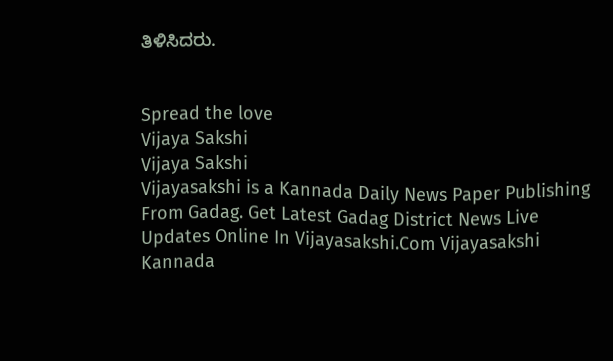ತಿಳಿಸಿದರು.


Spread the love
Vijaya Sakshi
Vijaya Sakshi
Vijayasakshi is a Kannada Daily News Paper Publishing From Gadag. Get Latest Gadag District News Live Updates Online In Vijayasakshi.Com Vijayasakshi Kannada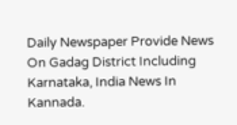Daily Newspaper Provide News On Gadag District Including Karnataka, India News In Kannada.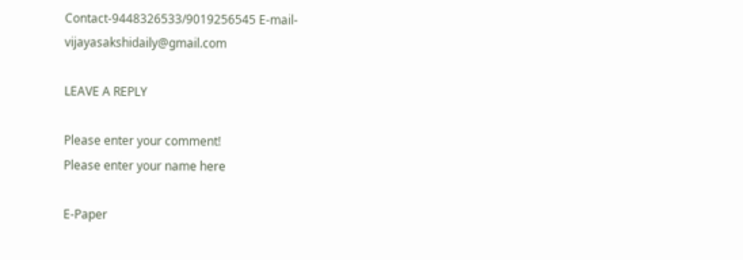Contact-9448326533/9019256545 E-mail-vijayasakshidaily@gmail.com

LEAVE A REPLY

Please enter your comment!
Please enter your name here

E-Paper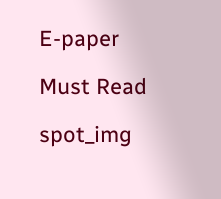E-paper

Must Read

spot_img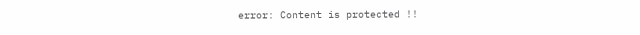error: Content is protected !!